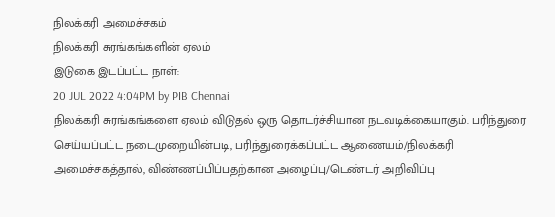நிலக்கரி அமைச்சகம்
நிலக்கரி சுரங்கங்களின் ஏலம்
இடுகை இடப்பட்ட நாள்:
20 JUL 2022 4:04PM by PIB Chennai
நிலக்கரி சுரங்கங்களை ஏலம் விடுதல் ஒரு தொடர்ச்சியான நடவடிக்கையாகும். பரிந்துரை செய்யப்பட்ட நடைமுறையின்படி, பரிந்துரைக்கப்பட்ட ஆணையம்/நிலக்கரி அமைச்சகத்தால், விண்ணப்பிப்பதற்கான அழைப்பு/டெண்டர் அறிவிப்பு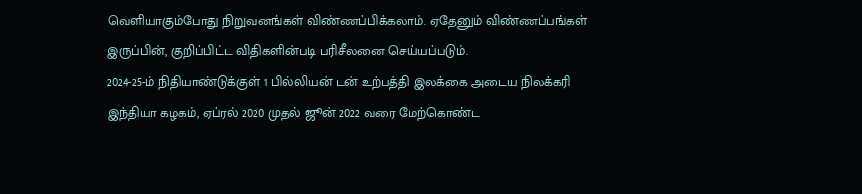வெளியாகும்போது நிறுவனங்கள் விண்ணப்பிக்கலாம். ஏதேனும் விண்ணப்பங்கள் இருப்பின், குறிப்பிட்ட விதிகளின்படி பரிசீலனை செய்யப்படும்.
2024-25-ம் நிதியாண்டுக்குள் 1 பில்லியன் டன் உற்பத்தி இலக்கை அடைய நிலக்கரி இந்தியா கழகம், ஏப்ரல் 2020 முதல் ஜூன் 2022 வரை மேற்கொண்ட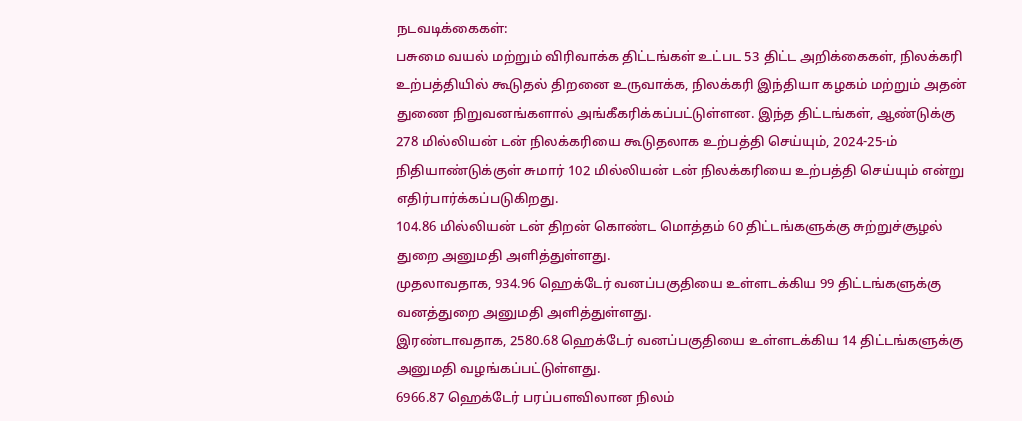நடவடிக்கைகள்:
பசுமை வயல் மற்றும் விரிவாக்க திட்டங்கள் உட்பட 53 திட்ட அறிக்கைகள், நிலக்கரி உற்பத்தியில் கூடுதல் திறனை உருவாக்க, நிலக்கரி இந்தியா கழகம் மற்றும் அதன் துணை நிறுவனங்களால் அங்கீகரிக்கப்பட்டுள்ளன. இந்த திட்டங்கள், ஆண்டுக்கு 278 மில்லியன் டன் நிலக்கரியை கூடுதலாக உற்பத்தி செய்யும், 2024-25-ம் நிதியாண்டுக்குள் சுமார் 102 மில்லியன் டன் நிலக்கரியை உற்பத்தி செய்யும் என்று எதிர்பார்க்கப்படுகிறது.
104.86 மில்லியன் டன் திறன் கொண்ட மொத்தம் 60 திட்டங்களுக்கு சுற்றுச்சூழல் துறை அனுமதி அளித்துள்ளது.
முதலாவதாக, 934.96 ஹெக்டேர் வனப்பகுதியை உள்ளடக்கிய 99 திட்டங்களுக்கு வனத்துறை அனுமதி அளித்துள்ளது.
இரண்டாவதாக, 2580.68 ஹெக்டேர் வனப்பகுதியை உள்ளடக்கிய 14 திட்டங்களுக்கு அனுமதி வழங்கப்பட்டுள்ளது.
6966.87 ஹெக்டேர் பரப்பளவிலான நிலம்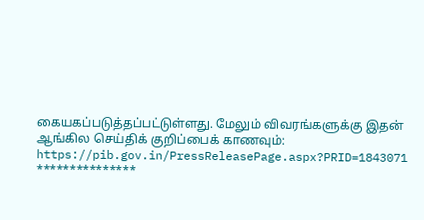கையகப்படுத்தப்பட்டுள்ளது. மேலும் விவரங்களுக்கு இதன் ஆங்கில செய்திக் குறிப்பைக் காணவும்: https://pib.gov.in/PressReleasePage.aspx?PRID=1843071
***************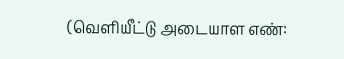(வெளியீட்டு அடையாள எண்: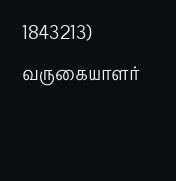1843213)
வருகையாளர்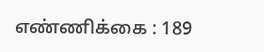எண்ணிக்கை : 189